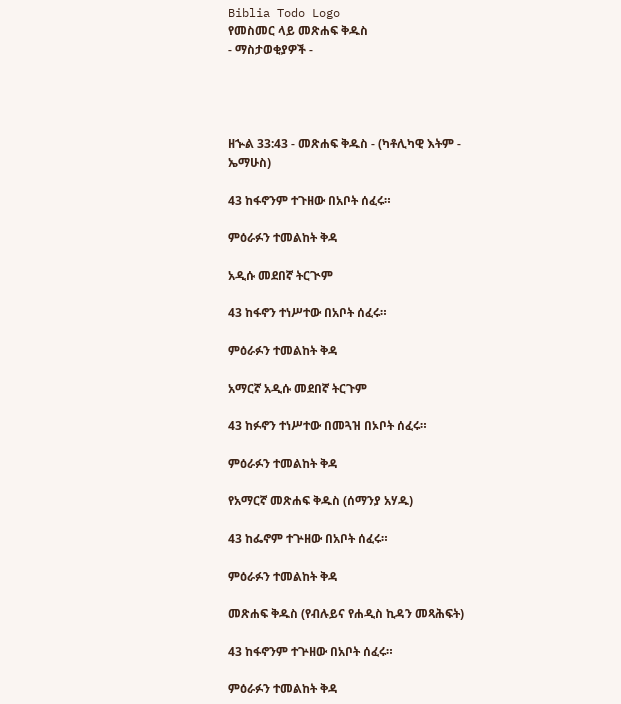Biblia Todo Logo
የመስመር ላይ መጽሐፍ ቅዱስ
- ማስታወቂያዎች -




ዘኍል 33:43 - መጽሐፍ ቅዱስ - (ካቶሊካዊ እትም - ኤማሁስ)

43 ከፋኖንም ተጉዘው በአቦት ሰፈሩ።

ምዕራፉን ተመልከት ቅዳ

አዲሱ መደበኛ ትርጒም

43 ከፋኖን ተነሥተው በአቦት ሰፈሩ።

ምዕራፉን ተመልከት ቅዳ

አማርኛ አዲሱ መደበኛ ትርጉም

43 ከፉኖን ተነሥተው በመጓዝ በኦቦት ሰፈሩ።

ምዕራፉን ተመልከት ቅዳ

የአማርኛ መጽሐፍ ቅዱስ (ሰማንያ አሃዱ)

43 ከፌኖም ተጕዘው በአቦት ሰፈሩ።

ምዕራፉን ተመልከት ቅዳ

መጽሐፍ ቅዱስ (የብሉይና የሐዲስ ኪዳን መጻሕፍት)

43 ከፋኖንም ተጕዘው በአቦት ሰፈሩ።

ምዕራፉን ተመልከት ቅዳ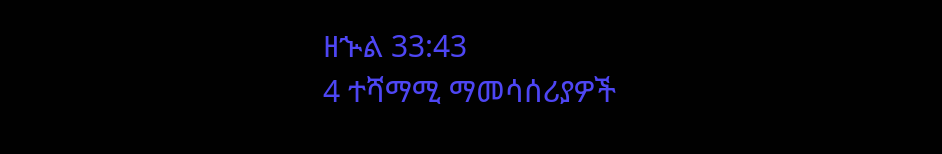ዘኍል 33:43
4 ተሻማሚ ማመሳሰሪያዎች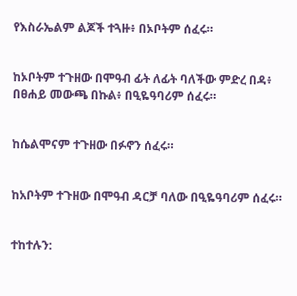የእስራኤልም ልጆች ተጓዙ፥ በኦቦትም ሰፈሩ።


ከኦቦትም ተጉዘው በሞዓብ ፊት ለፊት ባለችው ምድረ በዳ፥ በፀሐይ መውጫ በኩል፥ በዒዬዓባሪም ሰፈሩ።


ከሴልሞናም ተጉዘው በፉኖን ሰፈሩ።


ከአቦትም ተጉዘው በሞዓብ ዳርቻ ባለው በዒዬዓባሪም ሰፈሩ።


ተከተሉን: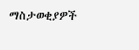ማስታወቂያዎች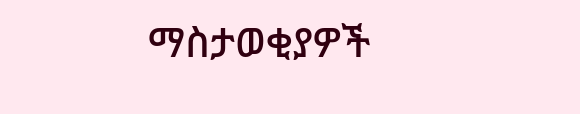ማስታወቂያዎች